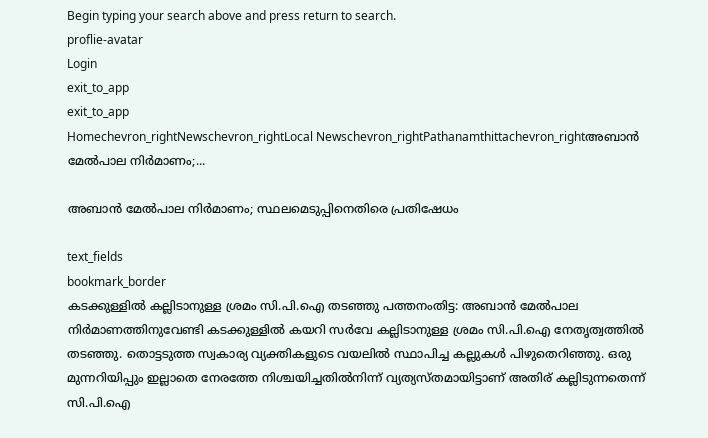Begin typing your search above and press return to search.
proflie-avatar
Login
exit_to_app
exit_to_app
Homechevron_rightNewschevron_rightLocal Newschevron_rightPathanamthittachevron_rightഅബാൻ മേൽപാല നിർമാണം;...

അബാൻ മേൽപാല നിർമാണം; സ്ഥലമെടുപ്പിനെതിരെ പ്രതിഷേധം

text_fields
bookmark_border
കടക്കുള്ളിൽ കല്ലിടാനുള്ള ശ്രമം സി.പി.ഐ തടഞ്ഞു പത്തനംതിട്ട: അബാൻ മേൽപാല നിർമാണത്തിനുവേണ്ടി കടക്കുള്ളിൽ കയറി സർവേ കല്ലിടാനുള്ള ശ്രമം സി.പി.ഐ നേതൃത്വത്തിൽ തടഞ്ഞു. തൊട്ടടുത്ത സ്വകാര്യ വ്യക്തികളുടെ വയലിൽ സ്ഥാപിച്ച കല്ലുകൾ പിഴുതെറിഞ്ഞു. ഒരു മുന്നറിയിപ്പും ഇല്ലാതെ നേരത്തേ നിശ്ചയിച്ചതിൽനിന്ന് വ്യത്യസ്തമായിട്ടാണ് അതിര് കല്ലിടുന്നതെന്ന് സി.പി.ഐ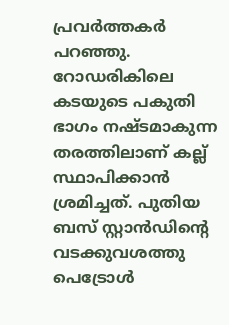പ്രവർത്തകർ പറഞ്ഞു. റോഡരികിലെ കടയുടെ പകുതി ഭാഗം നഷ്ടമാകുന്ന തരത്തിലാണ് കല്ല് സ്ഥാപിക്കാൻ ശ്രമിച്ചത്. പുതിയ ബസ് സ്റ്റാൻഡിന്‍റെ വടക്കുവശത്തു പെട്രോൾ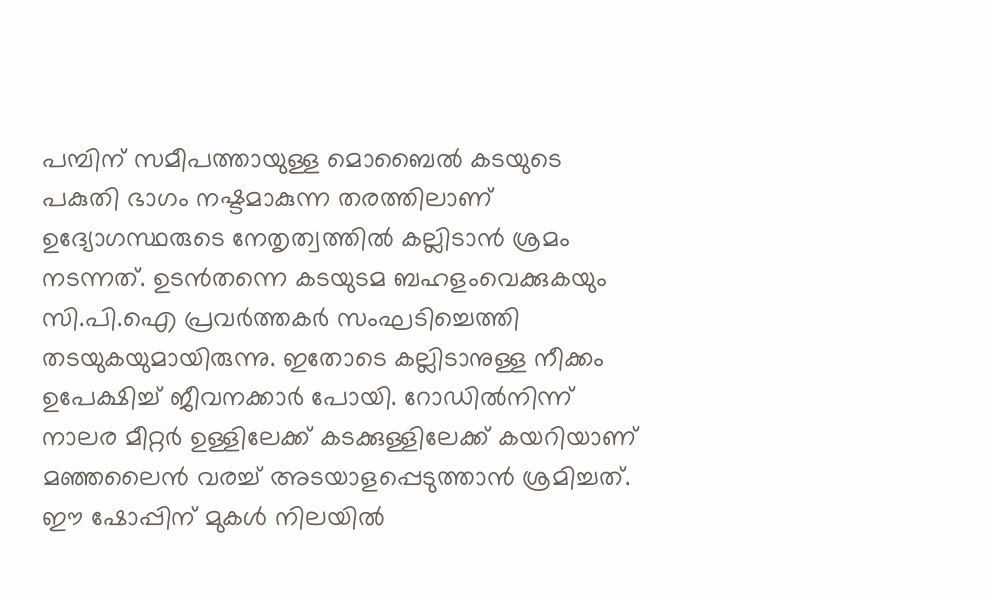പമ്പിന് സമീപത്തായുള്ള മൊബൈൽ കടയുടെ പകുതി ഭാഗം നഷ്ടമാകുന്ന തരത്തിലാണ് ഉദ്യോഗസ്ഥരുടെ നേതൃത്വത്തിൽ കല്ലിടാൻ ശ്രമം നടന്നത്. ഉടൻതന്നെ കടയുടമ ബഹളംവെക്കുകയും സി.പി.ഐ പ്രവർത്തകർ സംഘടിച്ചെത്തി തടയുകയുമായിരുന്നു. ഇതോടെ കല്ലിടാനുള്ള നീക്കം ഉപേക്ഷിച്ച് ജീവനക്കാർ പോയി. റോഡിൽനിന്ന് നാലര മീറ്റർ ഉള്ളിലേക്ക് കടക്കുള്ളിലേക്ക് കയറിയാണ് മഞ്ഞലൈൻ വരച്ച് അടയാളപ്പെടുത്താൻ ശ്രമിച്ചത്. ഈ ഷോപ്പിന് മുകൾ നിലയിൽ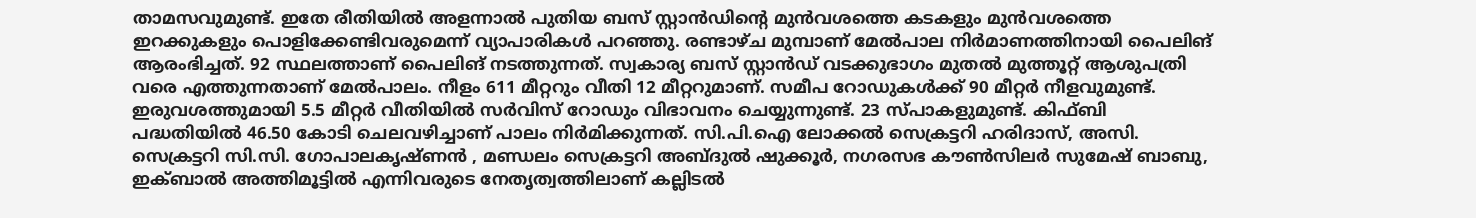താമസവുമുണ്ട്. ഇതേ രീതിയിൽ അളന്നാൽ പുതിയ ബസ് സ്റ്റാൻഡിന്‍റെ മുൻവശത്തെ കടകളും മുൻവശത്തെ ഇറക്കുകളും പൊളിക്കേണ്ടിവരുമെന്ന് വ്യാപാരികൾ പറഞ്ഞു. രണ്ടാഴ്ച മുമ്പാണ് മേൽപാല നിർമാണത്തിനായി പൈലിങ് ആരംഭിച്ചത്. 92 സ്ഥലത്താണ് പൈലിങ് നടത്തുന്നത്. സ്വകാര്യ ബസ് സ്റ്റാൻഡ് വടക്കുഭാഗം മുതൽ മുത്തൂറ്റ് ആശുപത്രി വരെ എത്തുന്നതാണ് മേൽപാലം. നീളം 611 മീറ്ററും വീതി 12 മീറ്ററുമാണ്. സമീപ റോഡുകൾക്ക് 90 മീറ്റർ നീളവുമുണ്ട്. ഇരുവശത്തുമായി 5.5 മീറ്റർ വീതിയിൽ സർവിസ് റോഡും വിഭാവനം ചെയ്യുന്നുണ്ട്. 23 സ്പാകളുമുണ്ട്. കിഫ്ബി പദ്ധതിയിൽ 46.50 കോടി ചെലവഴിച്ചാണ് പാലം നിർമിക്കുന്നത്. സി.പി.ഐ ലോക്കൽ സെക്രട്ടറി ഹരിദാസ്, അസി. സെക്രട്ടറി സി.സി. ഗോപാലകൃഷ്ണൻ , മണ്ഡലം സെക്രട്ടറി അബ്ദുൽ ഷുക്കൂർ, നഗരസഭ കൗൺസിലർ സുമേഷ് ബാബു, ഇക്ബാൽ അത്തിമൂട്ടിൽ എന്നിവരുടെ നേതൃത്വത്തിലാണ് കല്ലിടൽ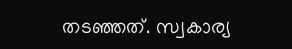തടഞ്ഞത്. സ്വകാര്യ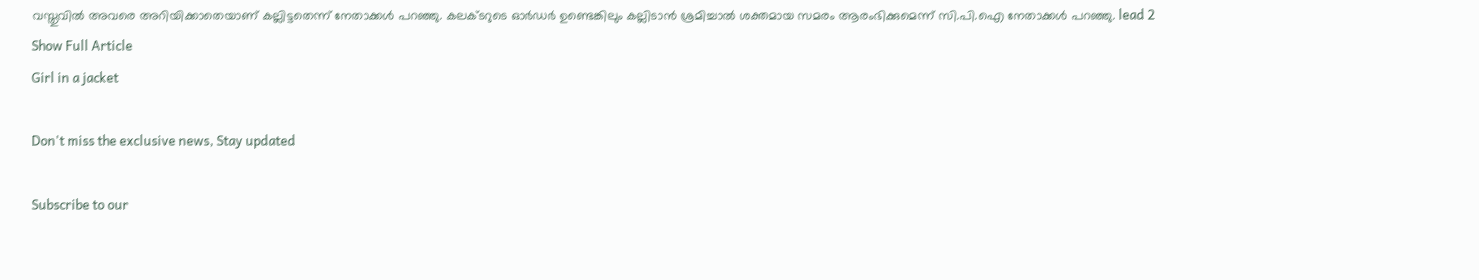വസ്തുവിൽ അവരെ അറിയിക്കാതെയാണ് കല്ലിട്ടതെന്ന് നേതാക്കൾ പറഞ്ഞു. കലക്ടറുടെ ഓർഡർ ഉണ്ടെങ്കിലും കല്ലിടാൻ ശ്രമിച്ചാൽ ശക്തമായ സമരം ആരംഭിക്കുമെന്ന് സി.പി.ഐ നേതാക്കൾ പറഞ്ഞു. lead 2
Show Full Article
Girl in a jacket

Don't miss the exclusive news, Stay updated

Subscribe to our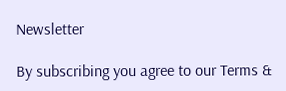Newsletter

By subscribing you agree to our Terms &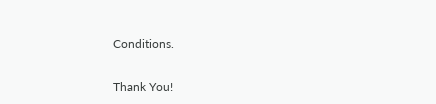Conditions.

Thank You!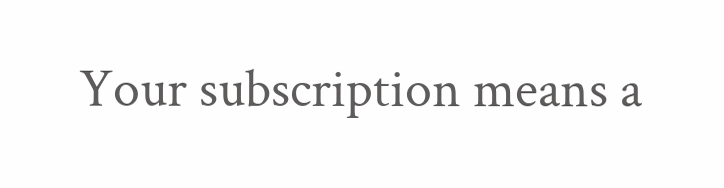Your subscription means a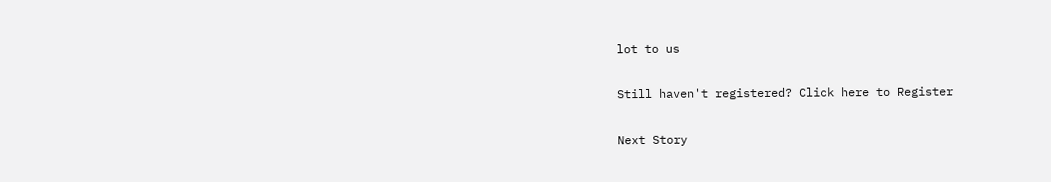lot to us

Still haven't registered? Click here to Register

Next Story